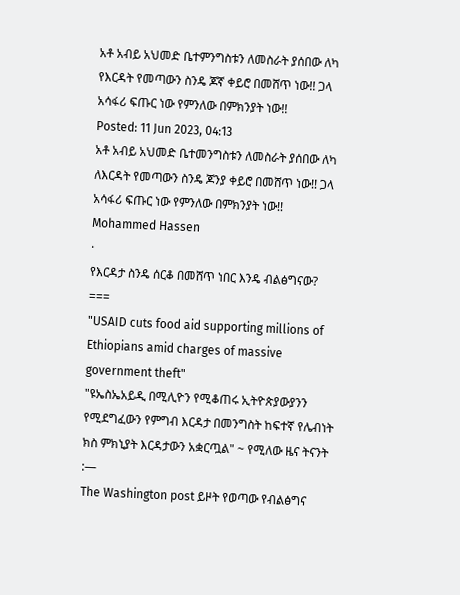አቶ አብይ አህመድ ቤተምንግስቱን ለመስራት ያሰበው ለካ የእርዳት የመጣውን ስንዴ ጆኛ ቀይሮ በመሸጥ ነው!! ጋላ አሳፋሪ ፍጡር ነው የምንለው በምክንያት ነው!!
Posted: 11 Jun 2023, 04:13
አቶ አብይ አህመድ ቤተመንግስቱን ለመስራት ያሰበው ለካ ለእርዳት የመጣውን ስንዴ ጆንያ ቀይሮ በመሸጥ ነው!! ጋላ አሳፋሪ ፍጡር ነው የምንለው በምክንያት ነው!!
Mohammed Hassen
·
የእርዳታ ስንዴ ሰርቆ በመሸጥ ነበር እንዴ ብልፅግናው?
===
"USAID cuts food aid supporting millions of Ethiopians amid charges of massive government theft"
"ዩኤስኤአይዲ በሚሊዮን የሚቆጠሩ ኢትዮጵያውያንን የሚደግፈውን የምግብ እርዳታ በመንግስት ከፍተኛ የሌብነት ክስ ምክኒያት እርዳታውን አቋርጧል" ~ የሚለው ዜና ትናንት :—
The Washington post ይዞት የወጣው የብልፅግና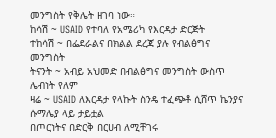መንግስት የቅሌት ዘገባ ነው።
ከሳሽ ~ USAID የተባለ የአሜሪካ የእርዳታ ድርጅት
ተከሳሽ ~ በፌደራልና በክልል ደረጃ ያሉ የብልፅግና መንግስት
ትናንት ~ አብይ አህመድ በብልፅግና መንግስት ውስጥ ሌብነት የለም
ዛሬ ~ USAID ለእርዳታ የላኩት ስንዴ ተፈጭቶ ሲሸጥ ኬንያና ሱማሌያ ላይ ታይቷል
በጦርነትና በድርቅ በርሀብ ለሚቸገሩ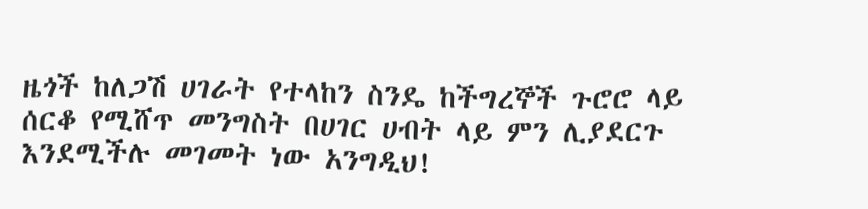ዜጎች ከለጋሽ ሀገራት የተላከን ስንዴ ከችግረኞች ጉሮሮ ላይ ሰርቆ የሚሸጥ መንግስት በሀገር ሀብት ላይ ምን ሊያደርጉ እንደሚችሉ መገመት ነው አንግዲህ!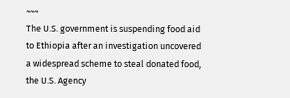~~~
The U.S. government is suspending food aid to Ethiopia after an investigation uncovered a widespread scheme to steal donated food, the U.S. Agency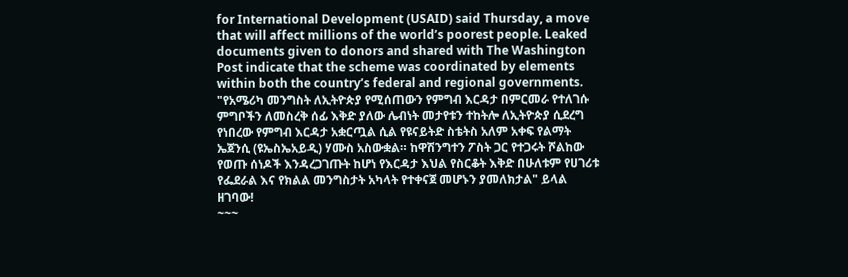for International Development (USAID) said Thursday, a move that will affect millions of the world’s poorest people. Leaked documents given to donors and shared with The Washington Post indicate that the scheme was coordinated by elements within both the country’s federal and regional governments.
"የአሜሪካ መንግስት ለኢትዮጵያ የሚሰጠውን የምግብ እርዳታ በምርመራ የተለገሱ ምግቦችን ለመስረቅ ሰፊ እቅድ ያለው ሌብነት መታየቱን ተከትሎ ለኢትዮጵያ ሲደረግ የነበረው የምግብ እርዳታ አቋርጧል ሲል የዩናይትድ ስቴትስ አለም አቀፍ የልማት ኤጀንሲ (ዩኤስኤአይዲ) ሃሙስ አስውቋል። ከዋሽንግተን ፖስት ጋር የተጋሩት ሾልከው የወጡ ሰነዶች እንዳረጋገጡት ከሆነ የእርዳታ እህል የስርቆት እቅድ በሁለቱም የሀገሪቱ የፌደራል እና የክልል መንግስታት አካላት የተቀናጀ መሆኑን ያመለክታል" ይላል ዘገባው!
~~~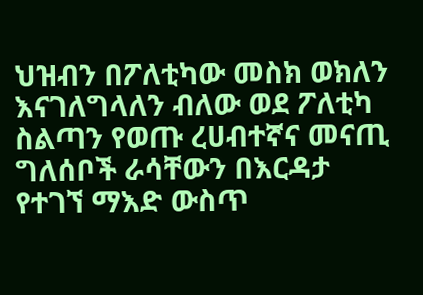ህዝብን በፖለቲካው መስክ ወክለን እናገለግላለን ብለው ወደ ፖለቲካ ስልጣን የወጡ ረሀብተኛና መናጢ ግለሰቦች ራሳቸውን በእርዳታ የተገኘ ማእድ ውስጥ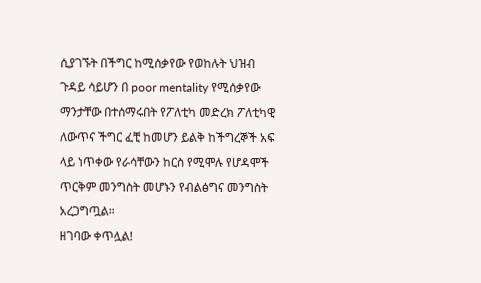ሲያገኙት በችግር ከሚሰቃየው የወከሉት ህዝብ ጉዳይ ሳይሆን በ poor mentality የሚሰቃየው ማንታቸው በተሰማሩበት የፖለቲካ መድረክ ፖለቲካዊ ለውጥና ችግር ፈቺ ከመሆን ይልቅ ከችግረኞች አፍ ላይ ነጥቀው የራሳቸውን ከርስ የሚሞሉ የሆዳሞች ጥርቅም መንግስት መሆኑን የብልፅግና መንግስት አረጋግጧል።
ዘገባው ቀጥሏል!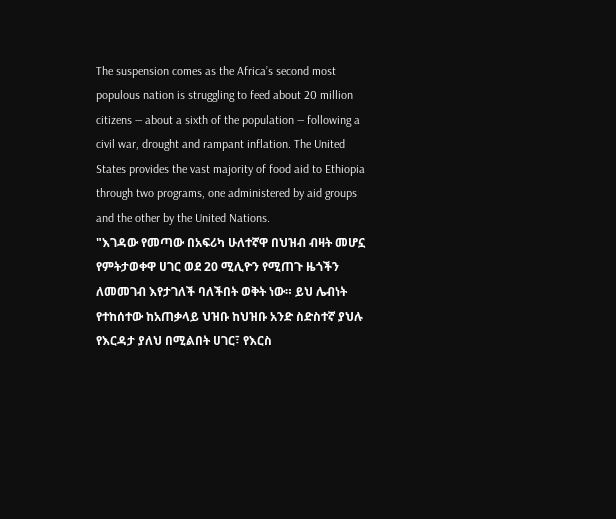The suspension comes as the Africa’s second most populous nation is struggling to feed about 20 million citizens — about a sixth of the population — following a civil war, drought and rampant inflation. The United States provides the vast majority of food aid to Ethiopia through two programs, one administered by aid groups and the other by the United Nations.
"እገዳው የመጣው በአፍሪካ ሁለተኛዋ በህዝብ ብዛት መሆኗ የምትታወቀዋ ሀገር ወደ 20 ሚሊዮን የሚጠጉ ዜጎችን ለመመገብ እየታገለች ባለችበት ወቅት ነው። ይህ ሌብነት የተከሰተው ከአጠቃላይ ህዝቡ ከህዝቡ አንድ ስድስተኛ ያህሉ የእርዳታ ያለህ በሚልበት ሀገር፣ የእርስ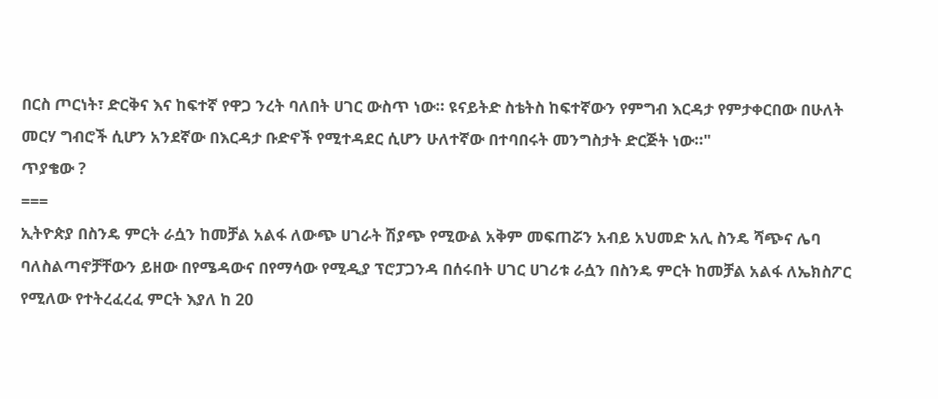በርስ ጦርነት፣ ድርቅና እና ከፍተኛ የዋጋ ንረት ባለበት ሀገር ውስጥ ነው። ዩናይትድ ስቴትስ ከፍተኛውን የምግብ እርዳታ የምታቀርበው በሁለት መርሃ ግብሮች ሲሆን አንደኛው በእርዳታ ቡድኖች የሚተዳደር ሲሆን ሁለተኛው በተባበሩት መንግስታት ድርጅት ነው።"
ጥያቄው ?
===
ኢትዮጵያ በስንዴ ምርት ራሷን ከመቻል አልፋ ለውጭ ሀገራት ሽያጭ የሚውል አቅም መፍጠሯን አብይ አህመድ አሊ ስንዴ ሻጭና ሌባ ባለስልጣኖቻቸውን ይዘው በየሜዳውና በየማሳው የሚዲያ ፕሮፓጋንዳ በሰሩበት ሀገር ሀገሪቱ ራሷን በስንዴ ምርት ከመቻል አልፋ ለኤክስፖር የሚለው የተትረፈረፈ ምርት እያለ ከ 20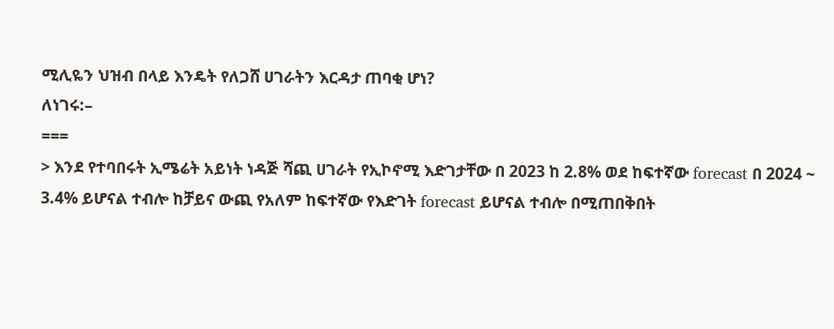ሚሊዬን ህዝብ በላይ እንዴት የለጋሸ ሀገራትን እርዳታ ጠባቂ ሆነ?
ለነገሩ:–
===
> እንደ የተባበሩት ኢሜሬት አይነት ነዳጅ ሻጪ ሀገራት የኢኮኖሚ እድገታቸው በ 2023 ከ 2.8% ወደ ከፍተኛው forecast በ 2024 ~ 3.4% ይሆናል ተብሎ ከቻይና ውጪ የአለም ከፍተኛው የእድገት forecast ይሆናል ተብሎ በሚጠበቅበት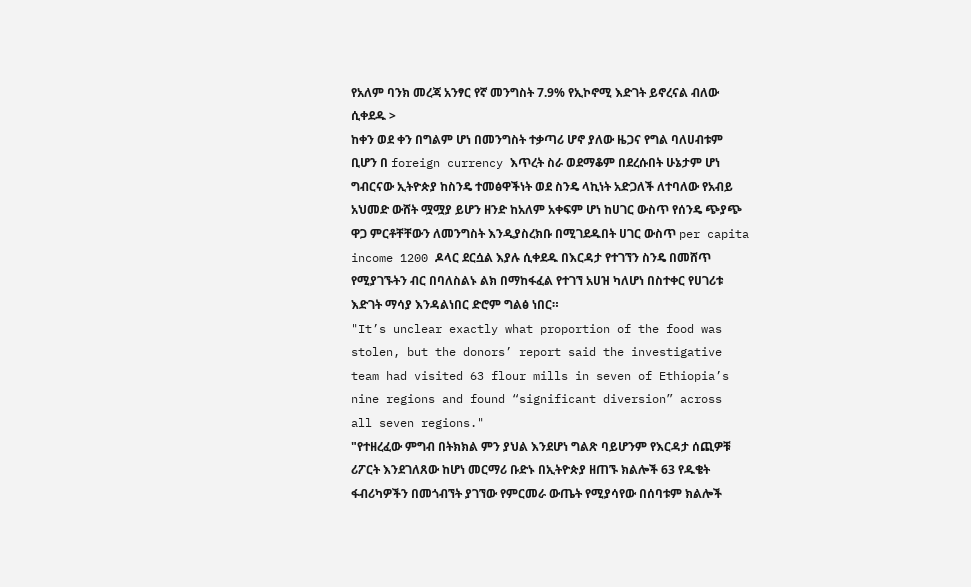የአለም ባንክ መረጃ አንፃር የኛ መንግስት 7.9% የኢኮኖሚ እድገት ይኖረናል ብለው ሲቀደዱ >
ከቀን ወደ ቀን በግልም ሆነ በመንግስት ተቃጣሪ ሆኖ ያለው ዜጋና የግል ባለሀብቱም ቢሆን በ foreign currency እጥረት ስራ ወደማቆም በደረሱበት ሁኔታም ሆነ ግብርናው ኢትዮጵያ ከስንዴ ተመፅዋችነት ወደ ስንዴ ላኪነት አድጋለች ለተባለው የአብይ አህመድ ውሸት ሟሟያ ይሆን ዘንድ ከአለም አቀፍም ሆነ ከሀገር ውስጥ የሰንዴ ጭያጭ ዋጋ ምርቶቸቸውን ለመንግስት እንዲያስረክቡ በሚገደዱበት ሀገር ውስጥ per capita income 1200 ዶላር ደርሷል እያሉ ሲቀደዱ በእርዳታ የተገኘን ስንዴ በመሸጥ የሚያገኙትን ብር በባለስልኑ ልክ በማከፋፈል የተገኘ አሀዝ ካለሆነ በስተቀር የሀገሪቱ እድገት ማሳያ እንዳልነበር ድሮም ግልፅ ነበር።
"It’s unclear exactly what proportion of the food was stolen, but the donors’ report said the investigative team had visited 63 flour mills in seven of Ethiopia’s nine regions and found “significant diversion” across all seven regions."
"የተዘረፈው ምግብ በትክክል ምን ያህል እንደሆነ ግልጽ ባይሆንም የእርዳታ ሰጪዎቹ ሪፖርት እንደገለጸው ከሆነ መርማሪ ቡድኑ በኢትዮጵያ ዘጠኙ ክልሎች 63 የዱቄት ፋብሪካዎችን በመጎብኘት ያገኘው የምርመራ ውጤት የሚያሳየው በሰባቱም ክልሎች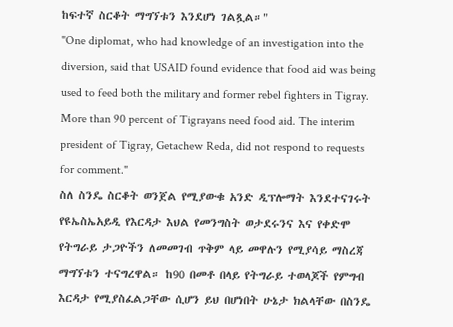ከፍተኛ ስርቆት ማግኘቱን እንደሆነ ገልጿል።"
"One diplomat, who had knowledge of an investigation into the diversion, said that USAID found evidence that food aid was being used to feed both the military and former rebel fighters in Tigray. More than 90 percent of Tigrayans need food aid. The interim president of Tigray, Getachew Reda, did not respond to requests for comment."
ስለ ስንዴ ስርቆት ወንጀል የሚያውቁ አንድ ዲፕሎማት እንደተናገሩት የዩኤስኤአይዲ የእርዳታ እህል የመንግስት ወታደሩንና እና የቀድሞ የትግራይ ታጋዮችን ለመመገብ ጥቅም ላይ መዋሉን የሚያሳይ ማስረጃ ማግኘቱን ተናግረዋል። ከ90 በመቶ በላይ የትግራይ ተወላጆች የምግብ እርዳታ የሚያስፈልጋቸው ሲሆን ይህ በሆነበት ሁኔታ ክልላቸው በስንዴ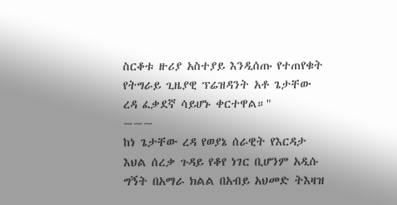ስርቆቱ ዙሪያ አስተያይ እንዲሰጡ የተጠየቁት የትግራይ ጊዜያዊ ፕሬዝዳንት አቶ ጌታቸው ረዳ ፈቃደኛ ሳይሆኑ ቀርተዋል።"
~~~
ከነ ጌታቸው ረዳ የወያኔ ሰራዊት የእርዳታ እህል ሰረቃ ጉዳይ የቆየ ነገር ቢሆንም አዲሱ ግኝት በአማራ ክልል በአብይ አህመድ ትእዛዝ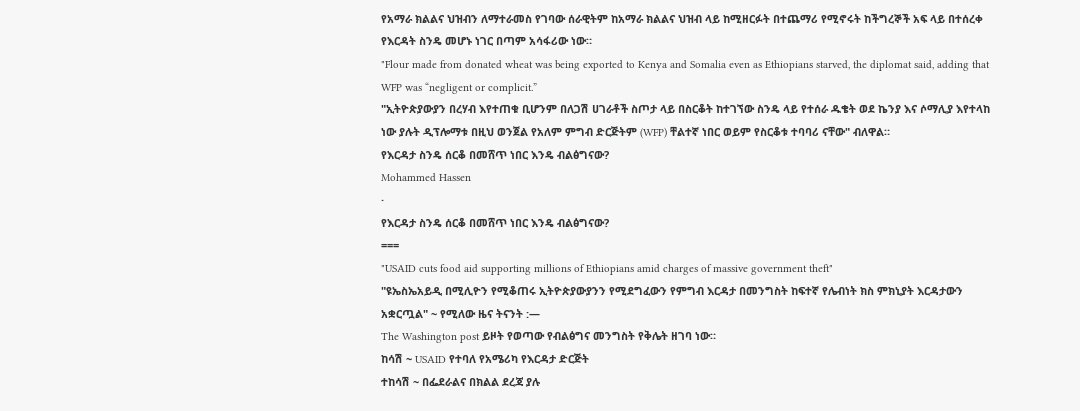የአማራ ክልልና ህዝብን ለማተራመስ የገባው ሰራዊትም ከአማራ ክልልና ህዝብ ላይ ከሚዘርፉት በተጨማሪ የሚኖሩት ከችግረኞች አፍ ላይ በተሰረቀ የእርዳት ስንዴ መሆኑ ነገር በጣም አሳፋሪው ነው።
"Flour made from donated wheat was being exported to Kenya and Somalia even as Ethiopians starved, the diplomat said, adding that WFP was “negligent or complicit.”
"ኢትዮጵያውያን በረሃብ እየተጠቁ ቢሆንም በለጋሽ ሀገራቶች ስጦታ ላይ በስርቆት ከተገኘው ስንዴ ላይ የተሰራ ዱቄት ወደ ኬንያ እና ሶማሊያ እየተላከ ነው ያሉት ዲፕሎማቱ በዚህ ወንጀል የአለም ምግብ ድርጅትም (WFP) ቸልተኛ ነበር ወይም የስርቆቱ ተባባሪ ናቸው" ብለዋል።
የእርዳታ ስንዴ ሰርቆ በመሸጥ ነበር እንዴ ብልፅግናው?
Mohammed Hassen
·
የእርዳታ ስንዴ ሰርቆ በመሸጥ ነበር እንዴ ብልፅግናው?
===
"USAID cuts food aid supporting millions of Ethiopians amid charges of massive government theft"
"ዩኤስኤአይዲ በሚሊዮን የሚቆጠሩ ኢትዮጵያውያንን የሚደግፈውን የምግብ እርዳታ በመንግስት ከፍተኛ የሌብነት ክስ ምክኒያት እርዳታውን አቋርጧል" ~ የሚለው ዜና ትናንት :—
The Washington post ይዞት የወጣው የብልፅግና መንግስት የቅሌት ዘገባ ነው።
ከሳሽ ~ USAID የተባለ የአሜሪካ የእርዳታ ድርጅት
ተከሳሽ ~ በፌደራልና በክልል ደረጃ ያሉ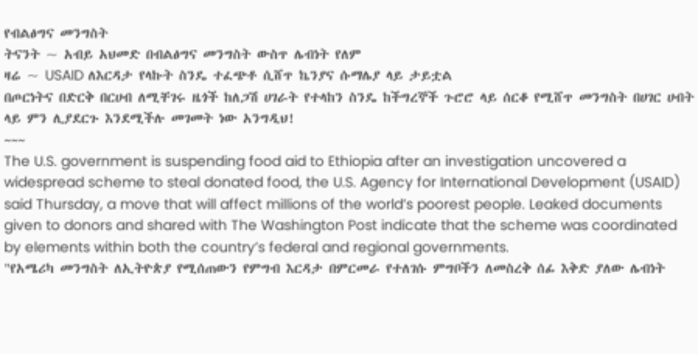የብልፅግና መንግስት
ትናንት ~ አብይ አህመድ በብልፅግና መንግስት ውስጥ ሌብነት የለም
ዛሬ ~ USAID ለእርዳታ የላኩት ስንዴ ተፈጭቶ ሲሸጥ ኬንያና ሱማሌያ ላይ ታይቷል
በጦርነትና በድርቅ በርሀብ ለሚቸገሩ ዜጎች ከለጋሽ ሀገራት የተላከን ስንዴ ከችግረኞች ጉሮሮ ላይ ሰርቆ የሚሸጥ መንግስት በሀገር ሀብት ላይ ምን ሊያደርጉ እንደሚችሉ መገመት ነው አንግዲህ!
~~~
The U.S. government is suspending food aid to Ethiopia after an investigation uncovered a widespread scheme to steal donated food, the U.S. Agency for International Development (USAID) said Thursday, a move that will affect millions of the world’s poorest people. Leaked documents given to donors and shared with The Washington Post indicate that the scheme was coordinated by elements within both the country’s federal and regional governments.
"የአሜሪካ መንግስት ለኢትዮጵያ የሚሰጠውን የምግብ እርዳታ በምርመራ የተለገሱ ምግቦችን ለመስረቅ ሰፊ እቅድ ያለው ሌብነት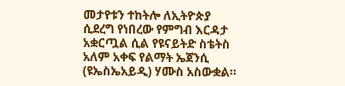መታየቱን ተከትሎ ለኢትዮጵያ ሲደረግ የነበረው የምግብ እርዳታ አቋርጧል ሲል የዩናይትድ ስቴትስ አለም አቀፍ የልማት ኤጀንሲ (ዩኤስኤአይዲ) ሃሙስ አስውቋል።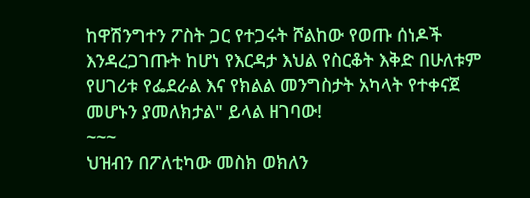ከዋሽንግተን ፖስት ጋር የተጋሩት ሾልከው የወጡ ሰነዶች እንዳረጋገጡት ከሆነ የእርዳታ እህል የስርቆት እቅድ በሁለቱም የሀገሪቱ የፌደራል እና የክልል መንግስታት አካላት የተቀናጀ መሆኑን ያመለክታል" ይላል ዘገባው!
~~~
ህዝብን በፖለቲካው መስክ ወክለን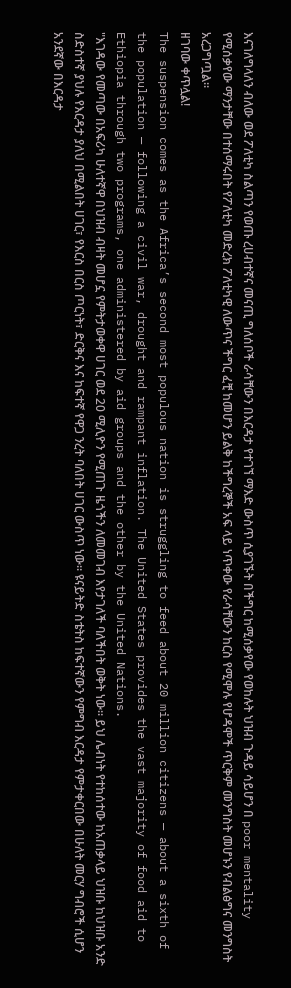እናገለግላለን ብለው ወደ ፖለቲካ ስልጣን የወጡ ረሀብተኛና መናጢ ግለሰቦች ራሳቸውን በእርዳታ የተገኘ ማእድ ውስጥ ሲያገኙት በችግር ከሚሰቃየው የወከሉት ህዝብ ጉዳይ ሳይሆን በ poor mentality የሚሰቃየው ማንታቸው በተሰማሩበት የፖለቲካ መድረክ ፖለቲካዊ ለውጥና ችግር ፈቺ ከመሆን ይልቅ ከችግረኞች አፍ ላይ ነጥቀው የራሳቸውን ከርስ የሚሞሉ የሆዳሞች ጥርቅም መንግስት መሆኑን የብልፅግና መንግስት አረጋግጧል።
ዘገባው ቀጥሏል!
The suspension comes as the Africa’s second most populous nation is struggling to feed about 20 million citizens — about a sixth of the population — following a civil war, drought and rampant inflation. The United States provides the vast majority of food aid to Ethiopia through two programs, one administered by aid groups and the other by the United Nations.
"እገዳው የመጣው በአፍሪካ ሁለተኛዋ በህዝብ ብዛት መሆኗ የምትታወቀዋ ሀገር ወደ 20 ሚሊዮን የሚጠጉ ዜጎችን ለመመገብ እየታገለች ባለችበት ወቅት ነው። ይህ ሌብነት የተከሰተው ከአጠቃላይ ህዝቡ ከህዝቡ አንድ ስድስተኛ ያህሉ የእርዳታ ያለህ በሚልበት ሀገር፣ የእርስ በርስ ጦርነት፣ ድርቅና እና ከፍተኛ የዋጋ ንረት ባለበት ሀገር ውስጥ ነው። ዩናይትድ ስቴትስ ከፍተኛውን የምግብ እርዳታ የምታቀርበው በሁለት መርሃ ግብሮች ሲሆን አንደኛው በእርዳታ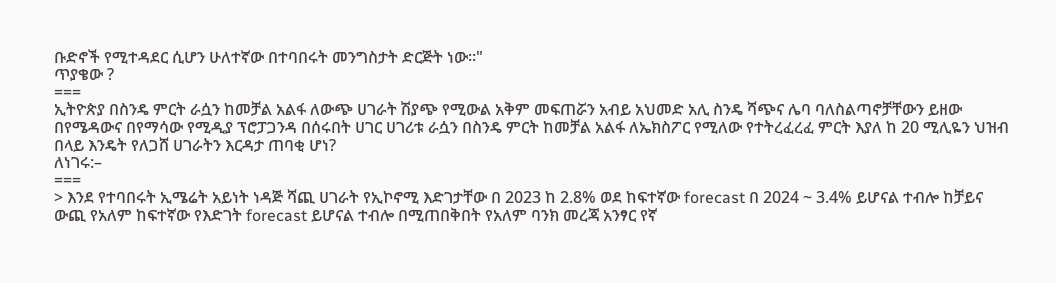ቡድኖች የሚተዳደር ሲሆን ሁለተኛው በተባበሩት መንግስታት ድርጅት ነው።"
ጥያቄው ?
===
ኢትዮጵያ በስንዴ ምርት ራሷን ከመቻል አልፋ ለውጭ ሀገራት ሽያጭ የሚውል አቅም መፍጠሯን አብይ አህመድ አሊ ስንዴ ሻጭና ሌባ ባለስልጣኖቻቸውን ይዘው በየሜዳውና በየማሳው የሚዲያ ፕሮፓጋንዳ በሰሩበት ሀገር ሀገሪቱ ራሷን በስንዴ ምርት ከመቻል አልፋ ለኤክስፖር የሚለው የተትረፈረፈ ምርት እያለ ከ 20 ሚሊዬን ህዝብ በላይ እንዴት የለጋሸ ሀገራትን እርዳታ ጠባቂ ሆነ?
ለነገሩ:–
===
> እንደ የተባበሩት ኢሜሬት አይነት ነዳጅ ሻጪ ሀገራት የኢኮኖሚ እድገታቸው በ 2023 ከ 2.8% ወደ ከፍተኛው forecast በ 2024 ~ 3.4% ይሆናል ተብሎ ከቻይና ውጪ የአለም ከፍተኛው የእድገት forecast ይሆናል ተብሎ በሚጠበቅበት የአለም ባንክ መረጃ አንፃር የኛ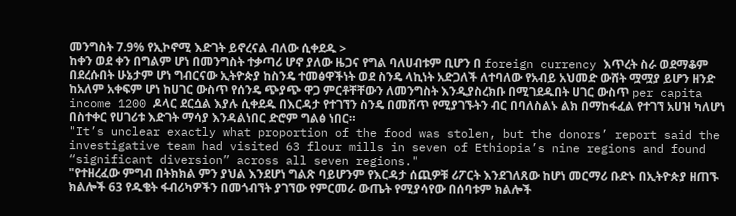መንግስት 7.9% የኢኮኖሚ እድገት ይኖረናል ብለው ሲቀደዱ >
ከቀን ወደ ቀን በግልም ሆነ በመንግስት ተቃጣሪ ሆኖ ያለው ዜጋና የግል ባለሀብቱም ቢሆን በ foreign currency እጥረት ስራ ወደማቆም በደረሱበት ሁኔታም ሆነ ግብርናው ኢትዮጵያ ከስንዴ ተመፅዋችነት ወደ ስንዴ ላኪነት አድጋለች ለተባለው የአብይ አህመድ ውሸት ሟሟያ ይሆን ዘንድ ከአለም አቀፍም ሆነ ከሀገር ውስጥ የሰንዴ ጭያጭ ዋጋ ምርቶቸቸውን ለመንግስት እንዲያስረክቡ በሚገደዱበት ሀገር ውስጥ per capita income 1200 ዶላር ደርሷል እያሉ ሲቀደዱ በእርዳታ የተገኘን ስንዴ በመሸጥ የሚያገኙትን ብር በባለስልኑ ልክ በማከፋፈል የተገኘ አሀዝ ካለሆነ በስተቀር የሀገሪቱ እድገት ማሳያ እንዳልነበር ድሮም ግልፅ ነበር።
"It’s unclear exactly what proportion of the food was stolen, but the donors’ report said the investigative team had visited 63 flour mills in seven of Ethiopia’s nine regions and found “significant diversion” across all seven regions."
"የተዘረፈው ምግብ በትክክል ምን ያህል እንደሆነ ግልጽ ባይሆንም የእርዳታ ሰጪዎቹ ሪፖርት እንደገለጸው ከሆነ መርማሪ ቡድኑ በኢትዮጵያ ዘጠኙ ክልሎች 63 የዱቄት ፋብሪካዎችን በመጎብኘት ያገኘው የምርመራ ውጤት የሚያሳየው በሰባቱም ክልሎች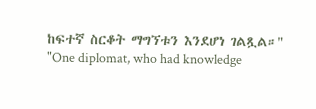ከፍተኛ ስርቆት ማግኘቱን እንደሆነ ገልጿል።"
"One diplomat, who had knowledge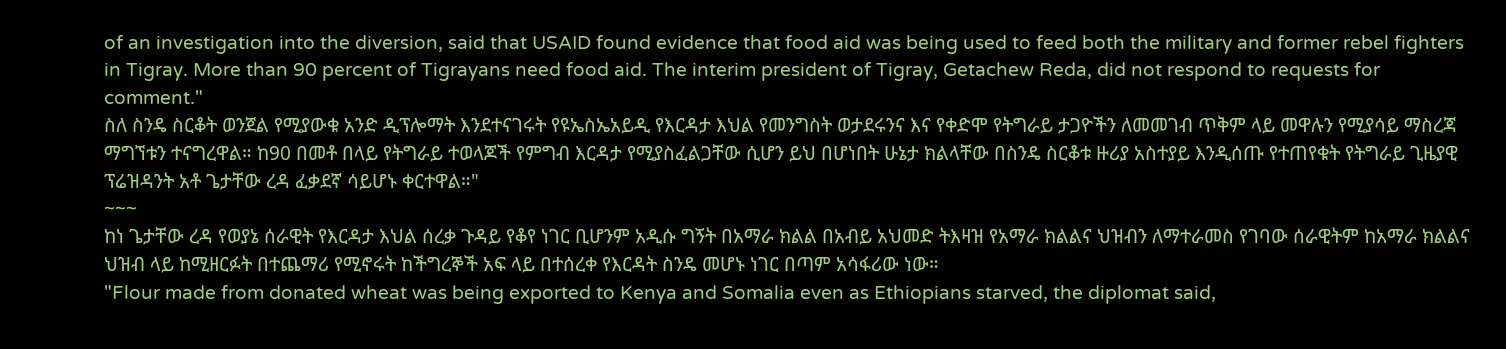of an investigation into the diversion, said that USAID found evidence that food aid was being used to feed both the military and former rebel fighters in Tigray. More than 90 percent of Tigrayans need food aid. The interim president of Tigray, Getachew Reda, did not respond to requests for comment."
ስለ ስንዴ ስርቆት ወንጀል የሚያውቁ አንድ ዲፕሎማት እንደተናገሩት የዩኤስኤአይዲ የእርዳታ እህል የመንግስት ወታደሩንና እና የቀድሞ የትግራይ ታጋዮችን ለመመገብ ጥቅም ላይ መዋሉን የሚያሳይ ማስረጃ ማግኘቱን ተናግረዋል። ከ90 በመቶ በላይ የትግራይ ተወላጆች የምግብ እርዳታ የሚያስፈልጋቸው ሲሆን ይህ በሆነበት ሁኔታ ክልላቸው በስንዴ ስርቆቱ ዙሪያ አስተያይ እንዲሰጡ የተጠየቁት የትግራይ ጊዜያዊ ፕሬዝዳንት አቶ ጌታቸው ረዳ ፈቃደኛ ሳይሆኑ ቀርተዋል።"
~~~
ከነ ጌታቸው ረዳ የወያኔ ሰራዊት የእርዳታ እህል ሰረቃ ጉዳይ የቆየ ነገር ቢሆንም አዲሱ ግኝት በአማራ ክልል በአብይ አህመድ ትእዛዝ የአማራ ክልልና ህዝብን ለማተራመስ የገባው ሰራዊትም ከአማራ ክልልና ህዝብ ላይ ከሚዘርፉት በተጨማሪ የሚኖሩት ከችግረኞች አፍ ላይ በተሰረቀ የእርዳት ስንዴ መሆኑ ነገር በጣም አሳፋሪው ነው።
"Flour made from donated wheat was being exported to Kenya and Somalia even as Ethiopians starved, the diplomat said,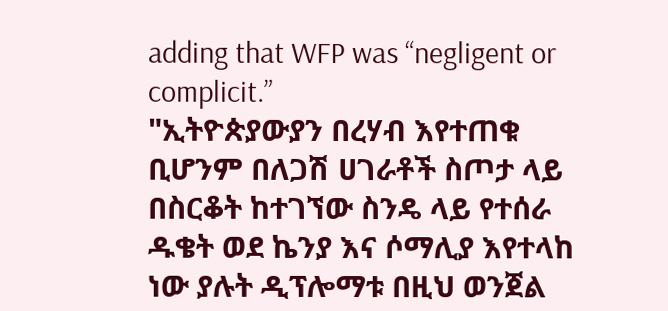adding that WFP was “negligent or complicit.”
"ኢትዮጵያውያን በረሃብ እየተጠቁ ቢሆንም በለጋሽ ሀገራቶች ስጦታ ላይ በስርቆት ከተገኘው ስንዴ ላይ የተሰራ ዱቄት ወደ ኬንያ እና ሶማሊያ እየተላከ ነው ያሉት ዲፕሎማቱ በዚህ ወንጀል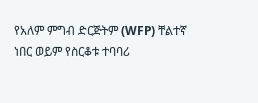የአለም ምግብ ድርጅትም (WFP) ቸልተኛ ነበር ወይም የስርቆቱ ተባባሪ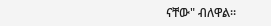ናቸው" ብለዋል።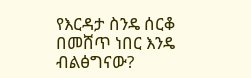የእርዳታ ስንዴ ሰርቆ በመሸጥ ነበር እንዴ ብልፅግናው?